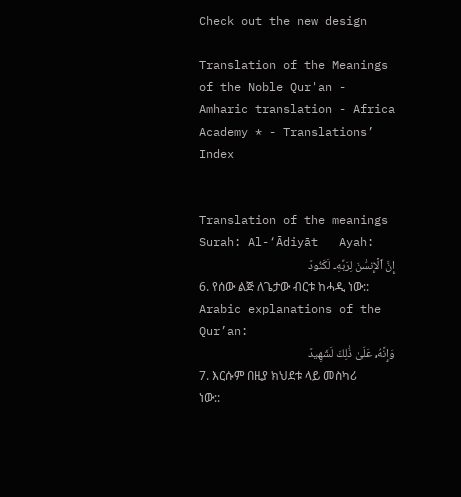Check out the new design

Translation of the Meanings of the Noble Qur'an - Amharic translation - Africa Academy * - Translations’ Index


Translation of the meanings Surah: Al-‘Ādiyāt   Ayah:
إِنَّ ٱلۡإِنسَٰنَ لِرَبِّهِۦ لَكَنُودٞ
6. የሰው ልጅ ለጌታው ብርቱ ከሓዲ ነው::
Arabic explanations of the Qur’an:
وَإِنَّهُۥ عَلَىٰ ذَٰلِكَ لَشَهِيدٞ
7. እርሱም በዚያ ክህደቱ ላይ መስካሪ ነው::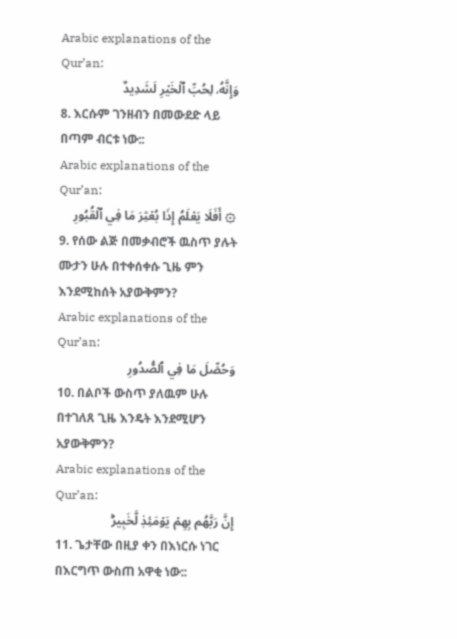Arabic explanations of the Qur’an:
وَإِنَّهُۥ لِحُبِّ ٱلۡخَيۡرِ لَشَدِيدٌ
8. እርሱም ገንዘብን በመውደድ ላይ በጣም ብርቱ ነው::
Arabic explanations of the Qur’an:
۞ أَفَلَا يَعۡلَمُ إِذَا بُعۡثِرَ مَا فِي ٱلۡقُبُورِ
9. የሰው ልጅ በመቃብሮች ዉስጥ ያሉት ሙታን ሁሉ በተቀሰቀሱ ጊዜ ምን እንደሚከሰት አያውቅምን?
Arabic explanations of the Qur’an:
وَحُصِّلَ مَا فِي ٱلصُّدُورِ
10. በልቦች ውስጥ ያለዉም ሁሉ በተገለጸ ጊዜ እንዴት እንደሚሆን አያውቅምን?
Arabic explanations of the Qur’an:
إِنَّ رَبَّهُم بِهِمۡ يَوۡمَئِذٖ لَّخَبِيرُۢ
11. ጌታቸው በዚያ ቀን በእነርሱ ነገር በእርግጥ ውስጠ አዋቂ ነው::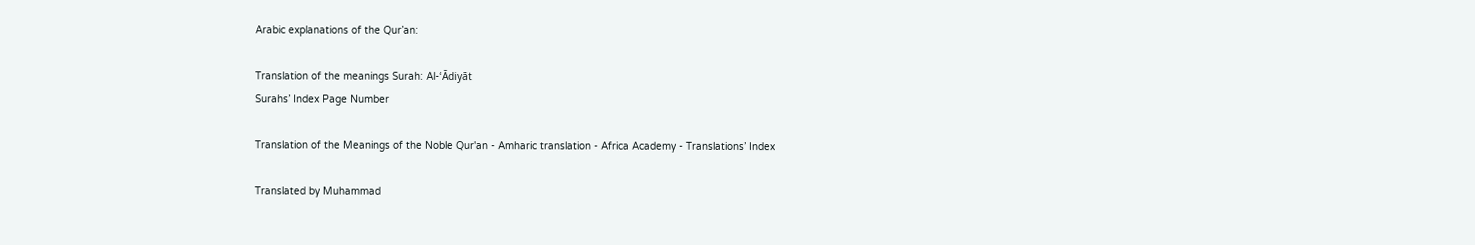Arabic explanations of the Qur’an:

Translation of the meanings Surah: Al-‘Ādiyāt
Surahs’ Index Page Number

Translation of the Meanings of the Noble Qur'an - Amharic translation - Africa Academy - Translations’ Index

Translated by Muhammad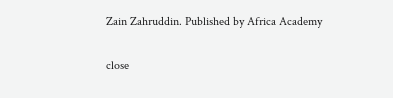Zain Zahruddin. Published by Africa Academy

close